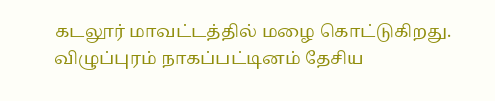கடலூர் மாவட்டத்தில் மழை கொட்டுகிறது. விழுப்புரம் நாகப்பட்டினம் தேசிய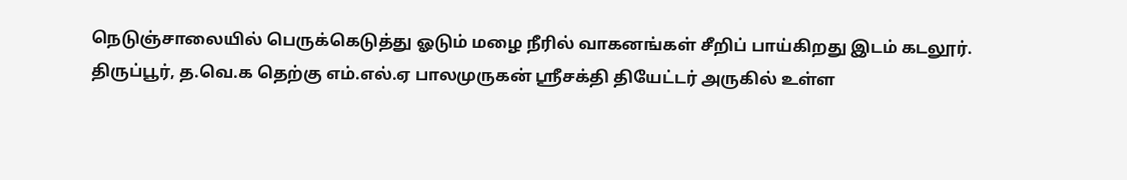நெடுஞ்சாலையில் பெருக்கெடுத்து ஓடும் மழை நீரில் வாகனங்கள் சீறிப் பாய்கிறது இடம் கடலூர்.
திருப்பூர், த.வெ.க தெற்கு எம்.எல்.ஏ பாலமுருகன் ஸ்ரீசக்தி தியேட்டர் அருகில் உள்ள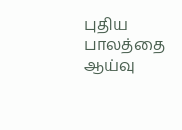புதிய பாலத்தை ஆய்வு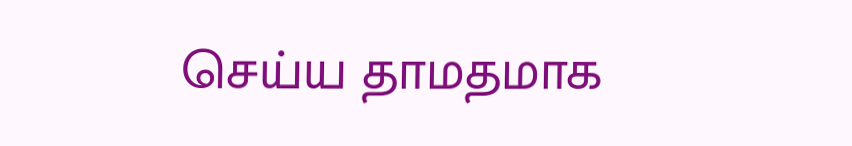செய்ய தாமதமாக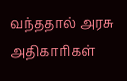வந்ததால் அரசு அதிகாரிகள்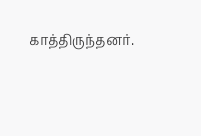காத்திருந்தனர்.